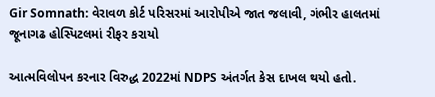Gir Somnath: વેરાવળ કોર્ટ પરિસરમાં આરોપીએ જાત જલાવી, ગંભીર હાલતમાં જૂનાગઢ હોસ્પિટલમાં રીફર કરાયો

આત્મવિલોપન કરનાર વિરુદ્ધ 2022માં NDPS અંતર્ગત કેસ દાખલ થયો હતો.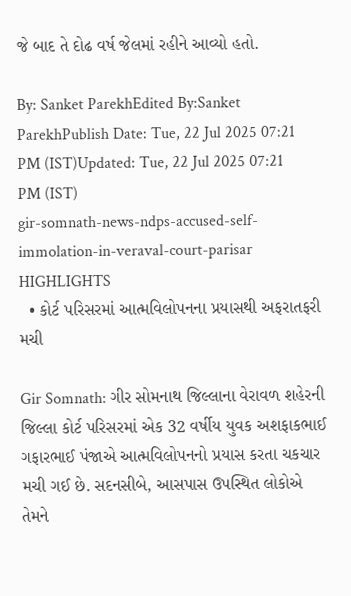જે બાદ તે દોઢ વર્ષ જેલમાં રહીને આવ્યો હતો.

By: Sanket ParekhEdited By:Sanket ParekhPublish Date: Tue, 22 Jul 2025 07:21 PM (IST)Updated: Tue, 22 Jul 2025 07:21 PM (IST)
gir-somnath-news-ndps-accused-self-immolation-in-veraval-court-parisar
HIGHLIGHTS
  • કોર્ટ પરિસરમાં આત્મવિલોપનના પ્રયાસથી અફરાતફરી મચી

Gir Somnath: ગીર સોમનાથ જિલ્લાના વેરાવળ શહેરની જિલ્લા કોર્ટ પરિસરમાં એક 32 વર્ષીય યુવક અશફાકભાઈ ગફારભાઈ પંજાએ આત્મવિલોપનનો પ્રયાસ કરતા ચકચાર મચી ગઈ છે. સદનસીબે, આસપાસ ઉપસ્થિત લોકોએ તેમને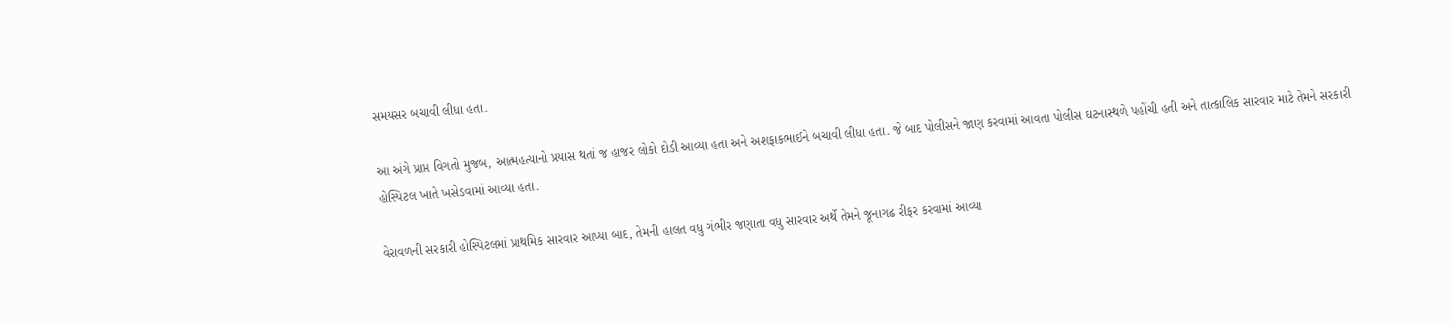સમયસર બચાવી લીધા હતા.

આ અંગે પ્રાપ્ત વિગતો મુજબ, આત્મહત્યાનો પ્રયાસ થતાં જ હાજર લોકો દોડી આવ્યા હતા અને અશફાકભાઈને બચાવી લીધા હતા. જે બાદ પોલીસને જાણ કરવામાં આવતા પોલીસ ઘટનાસ્થળે પહોંચી હતી અને તાત્કાલિક સારવાર માટે તેમને સરકારી હોસ્પિટલ ખાતે ખસેડવામાં આવ્યા હતા.

વેરાવળની સરકારી હોસ્પિટલમાં પ્રાથમિક સારવાર આપ્યા બાદ, તેમની હાલત વધુ ગંભીર જણાતા વધુ સારવાર અર્થે તેમને જૂનાગઢ રીફર કરવામાં આવ્યા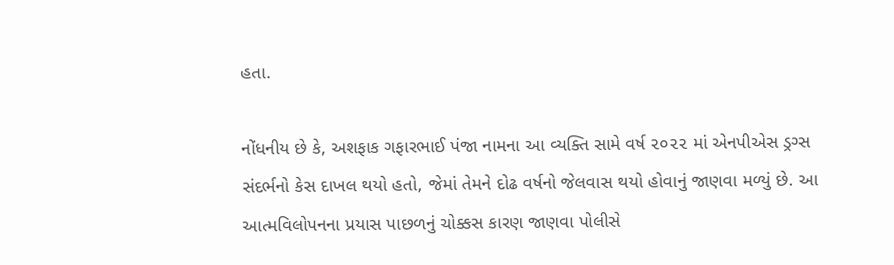હતા.

નોંધનીય છે કે, અશફાક ગફારભાઈ પંજા નામના આ વ્યક્તિ સામે વર્ષ ૨૦૨૨ માં એનપીએસ ડ્રગ્સ સંદર્ભનો કેસ દાખલ થયો હતો, જેમાં તેમને દોઢ વર્ષનો જેલવાસ થયો હોવાનું જાણવા મળ્યું છે. આ આત્મવિલોપનના પ્રયાસ પાછળનું ચોક્કસ કારણ જાણવા પોલીસે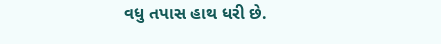વધુ તપાસ હાથ ધરી છે.